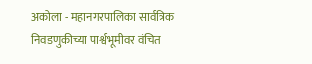अकोला - महानगरपालिका सार्वत्रिक निवडणुकीच्या पार्श्वभूमीवर वंचित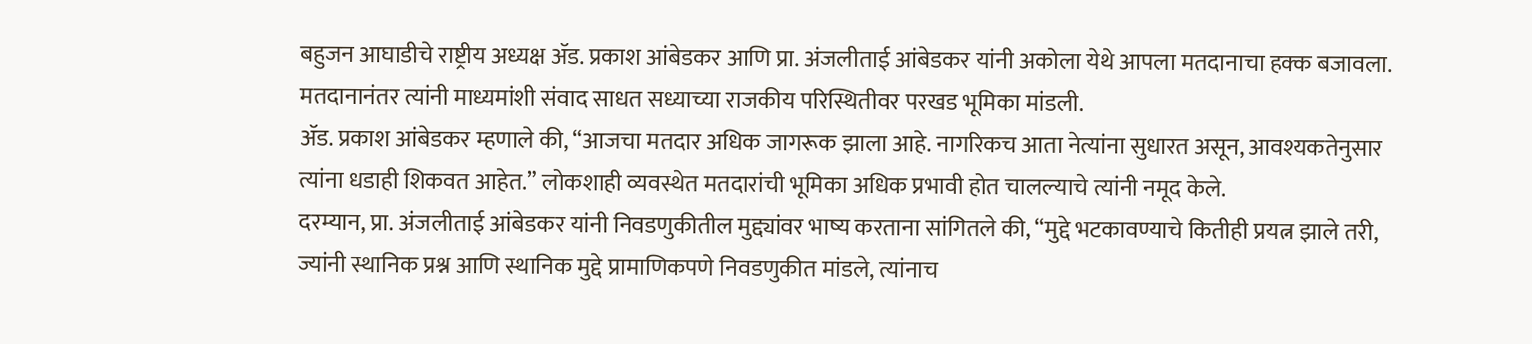बहुजन आघाडीचे राष्ट्रीय अध्यक्ष ॲड. प्रकाश आंबेडकर आणि प्रा. अंजलीताई आंबेडकर यांनी अकोला येथे आपला मतदानाचा हक्क बजावला. मतदानानंतर त्यांनी माध्यमांशी संवाद साधत सध्याच्या राजकीय परिस्थितीवर परखड भूमिका मांडली.
ॲड. प्रकाश आंबेडकर म्हणाले की, “आजचा मतदार अधिक जागरूक झाला आहे. नागरिकच आता नेत्यांना सुधारत असून, आवश्यकतेनुसार त्यांना धडाही शिकवत आहेत.” लोकशाही व्यवस्थेत मतदारांची भूमिका अधिक प्रभावी होत चालल्याचे त्यांनी नमूद केले.
दरम्यान, प्रा. अंजलीताई आंबेडकर यांनी निवडणुकीतील मुद्द्यांवर भाष्य करताना सांगितले की, “मुद्दे भटकावण्याचे कितीही प्रयत्न झाले तरी, ज्यांनी स्थानिक प्रश्न आणि स्थानिक मुद्दे प्रामाणिकपणे निवडणुकीत मांडले, त्यांनाच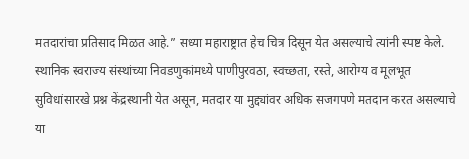मतदारांचा प्रतिसाद मिळत आहे.” सध्या महाराष्ट्रात हेच चित्र दिसून येत असल्याचे त्यांनी स्पष्ट केले.
स्थानिक स्वराज्य संस्थांच्या निवडणुकांमध्ये पाणीपुरवठा, स्वच्छता, रस्ते, आरोग्य व मूलभूत सुविधांसारखे प्रश्न केंद्रस्थानी येत असून, मतदार या मुद्द्यांवर अधिक सजगपणे मतदान करत असल्याचे या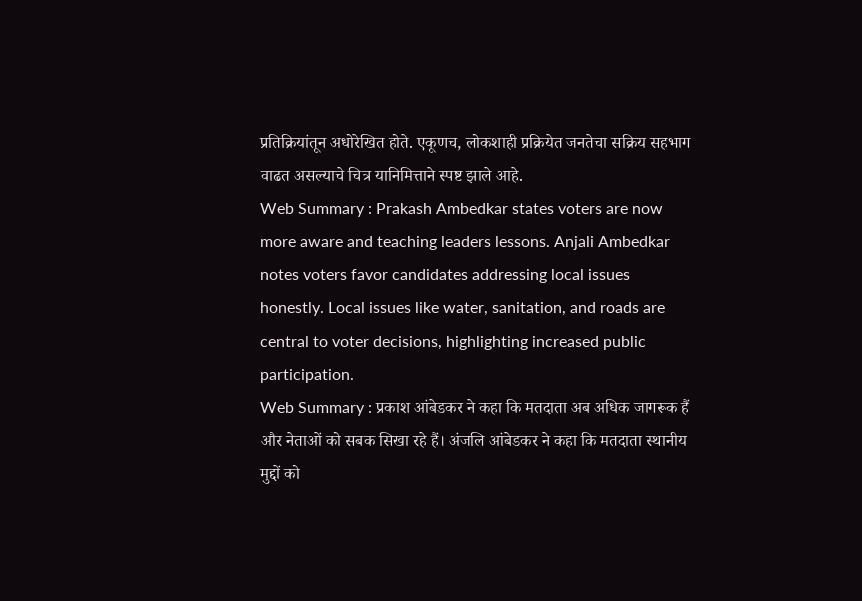प्रतिक्रियांतून अधोरेखित होते. एकूणच, लोकशाही प्रक्रियेत जनतेचा सक्रिय सहभाग वाढत असल्याचे चित्र यानिमित्ताने स्पष्ट झाले आहे.
Web Summary : Prakash Ambedkar states voters are now more aware and teaching leaders lessons. Anjali Ambedkar notes voters favor candidates addressing local issues honestly. Local issues like water, sanitation, and roads are central to voter decisions, highlighting increased public participation.
Web Summary : प्रकाश आंबेडकर ने कहा कि मतदाता अब अधिक जागरूक हैं और नेताओं को सबक सिखा रहे हैं। अंजलि आंबेडकर ने कहा कि मतदाता स्थानीय मुद्दों को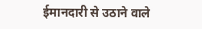ईमानदारी से उठाने वाले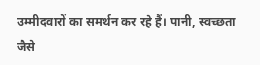उम्मीदवारों का समर्थन कर रहे हैं। पानी, स्वच्छता जैसे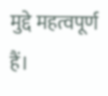मुद्दे महत्वपूर्ण हैं।